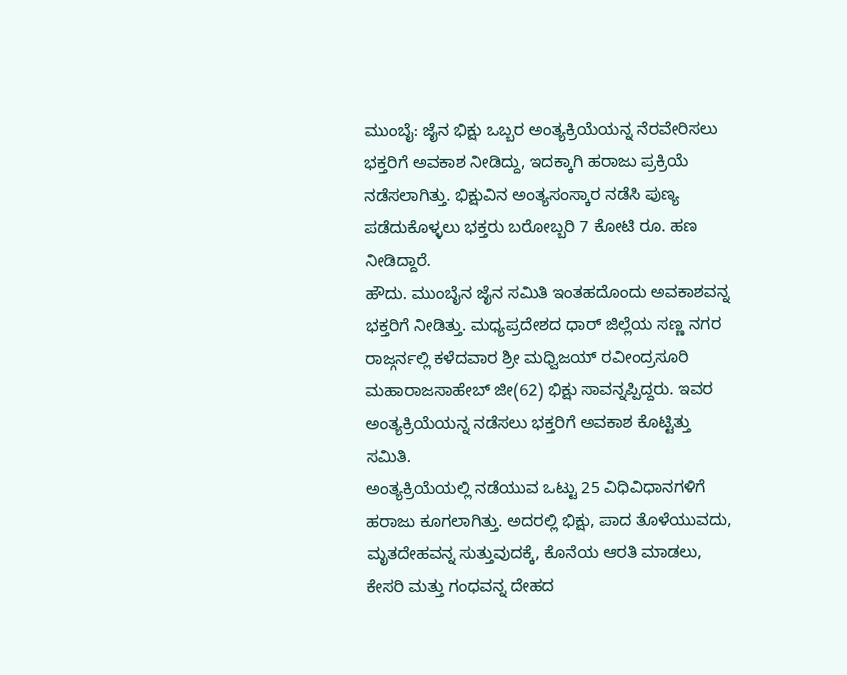ಮುಂಬೈ: ಜೈನ ಭಿಕ್ಷು ಒಬ್ಬರ ಅಂತ್ಯಕ್ರಿಯೆಯನ್ನ ನೆರವೇರಿಸಲು ಭಕ್ತರಿಗೆ ಅವಕಾಶ ನೀಡಿದ್ದು, ಇದಕ್ಕಾಗಿ ಹರಾಜು ಪ್ರಕ್ರಿಯೆ ನಡೆಸಲಾಗಿತ್ತು. ಭಿಕ್ಷುವಿನ ಅಂತ್ಯಸಂಸ್ಕಾರ ನಡೆಸಿ ಪುಣ್ಯ ಪಡೆದುಕೊಳ್ಳಲು ಭಕ್ತರು ಬರೋಬ್ಬರಿ 7 ಕೋಟಿ ರೂ. ಹಣ ನೀಡಿದ್ದಾರೆ.
ಹೌದು. ಮುಂಬೈನ ಜೈನ ಸಮಿತಿ ಇಂತಹದೊಂದು ಅವಕಾಶವನ್ನ ಭಕ್ತರಿಗೆ ನೀಡಿತ್ತು. ಮಧ್ಯಪ್ರದೇಶದ ಧಾರ್ ಜಿಲ್ಲೆಯ ಸಣ್ಣ ನಗರ ರಾಜ್ಗರ್ನಲ್ಲಿ ಕಳೆದವಾರ ಶ್ರೀ ಮಧ್ವಿಜಯ್ ರವೀಂದ್ರಸೂರಿ ಮಹಾರಾಜಸಾಹೇಬ್ ಜೀ(62) ಭಿಕ್ಷು ಸಾವನ್ನಪ್ಪಿದ್ದರು. ಇವರ ಅಂತ್ಯಕ್ರಿಯೆಯನ್ನ ನಡೆಸಲು ಭಕ್ತರಿಗೆ ಅವಕಾಶ ಕೊಟ್ಟಿತ್ತು ಸಮಿತಿ.
ಅಂತ್ಯಕ್ರಿಯೆಯಲ್ಲಿ ನಡೆಯುವ ಒಟ್ಟು 25 ವಿಧಿವಿಧಾನಗಳಿಗೆ ಹರಾಜು ಕೂಗಲಾಗಿತ್ತು. ಅದರಲ್ಲಿ ಭಿಕ್ಷು, ಪಾದ ತೊಳೆಯುವದು, ಮೃತದೇಹವನ್ನ ಸುತ್ತುವುದಕ್ಕೆ, ಕೊನೆಯ ಆರತಿ ಮಾಡಲು, ಕೇಸರಿ ಮತ್ತು ಗಂಧವನ್ನ ದೇಹದ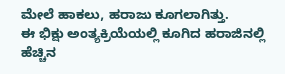ಮೇಲೆ ಹಾಕಲು, ಹರಾಜು ಕೂಗಲಾಗಿತ್ತು.
ಈ ಭಿಕ್ಷು ಅಂತ್ಯಕ್ರಿಯೆಯಲ್ಲಿ ಕೂಗಿದ ಹರಾಜಿನಲ್ಲಿ ಹೆಚ್ಚಿನ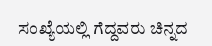ಸಂಖ್ಯೆಯಲ್ಲಿ ಗೆದ್ದವರು ಚಿನ್ನದ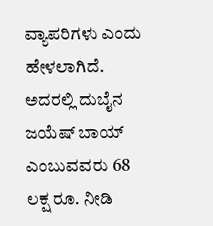ವ್ಯಾಪರಿಗಳು ಎಂದು ಹೇಳಲಾಗಿದೆ. ಅದರಲ್ಲಿ ದುಬೈನ ಜಯೆಷ್ ಬಾಯ್ ಎಂಬುವವರು 68 ಲಕ್ಷ ರೂ. ನೀಡಿ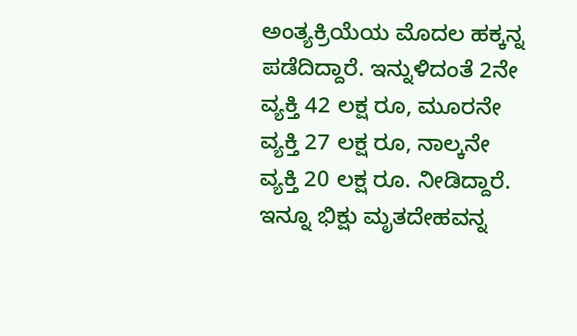ಅಂತ್ಯಕ್ರಿಯೆಯ ಮೊದಲ ಹಕ್ಕನ್ನ ಪಡೆದಿದ್ದಾರೆ. ಇನ್ನುಳಿದಂತೆ 2ನೇ ವ್ಯಕ್ತಿ 42 ಲಕ್ಷ ರೂ, ಮೂರನೇ ವ್ಯಕ್ತಿ 27 ಲಕ್ಷ ರೂ, ನಾಲ್ಕನೇ ವ್ಯಕ್ತಿ 20 ಲಕ್ಷ ರೂ. ನೀಡಿದ್ದಾರೆ. ಇನ್ನೂ ಭಿಕ್ಷು ಮೃತದೇಹವನ್ನ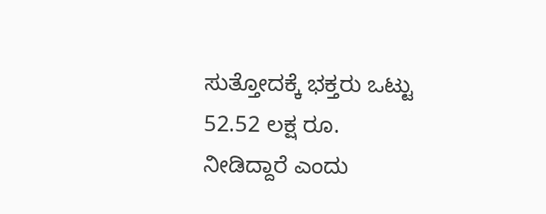ಸುತ್ತೋದಕ್ಕೆ ಭಕ್ತರು ಒಟ್ಟು 52.52 ಲಕ್ಷ ರೂ. ನೀಡಿದ್ದಾರೆ ಎಂದು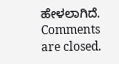ಹೇಳಲಾಗಿದೆ.
Comments are closed.